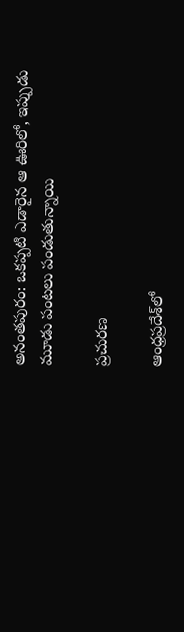అనంతపురం: ఒకప్పటి ఎడారైన ఆ ఊరిలో, ఇప్పుడు మూడు పంటలు పండుతున్నాయి

ప్రచురణ

ఆంధ్రప్రదేశ్‌లో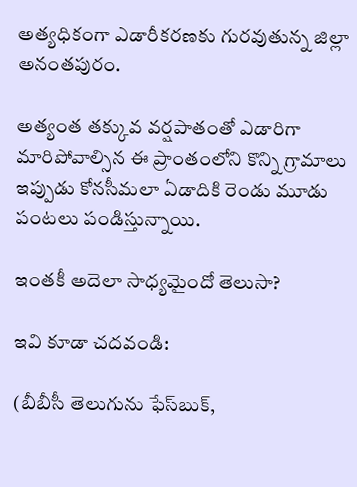అత్యధికంగా ఎడారీకరణకు గురవుతున్న జిల్లా అనంతపురం.

అత్యంత తక్కువ వర్షపాతంతో ఎడారిగా మారిపోవాల్సిన ఈ ప్రాంతంలోని కొన్ని గ్రామాలు ఇప్పుడు కోనసీమలా ఏడాదికి రెండు మూడు పంటలు పండిస్తున్నాయి.

ఇంతకీ అదెలా సాధ్యమైందో తెలుసా?

ఇవి కూడా చదవండి:

(బీబీసీ తెలుగును ఫేస్‌బుక్,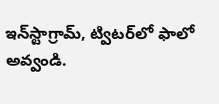ఇన్‌స్టాగ్రామ్‌, ట్విటర్‌లో ఫాలో అవ్వండి.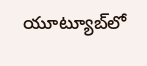యూట్యూబ్‌లో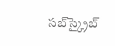సబ్‌స్క్రైబ్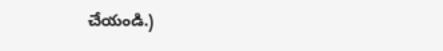చేయండి.)